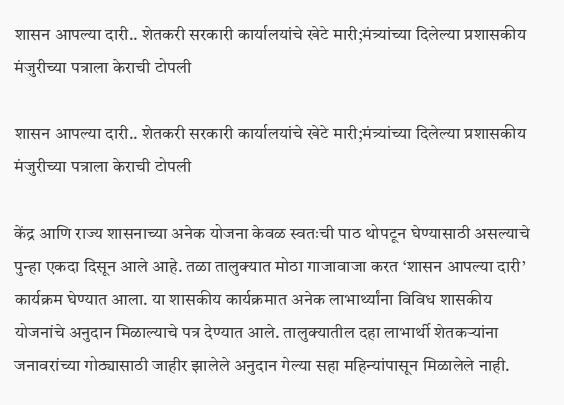शासन आपल्या दारी.. शेतकरी सरकारी कार्यालयांचे खेटे मारी;मंत्र्यांच्या दिलेल्या प्रशासकीय मंजुरीच्या पत्राला केराची टोपली

शासन आपल्या दारी.. शेतकरी सरकारी कार्यालयांचे खेटे मारी;मंत्र्यांच्या दिलेल्या प्रशासकीय मंजुरीच्या पत्राला केराची टोपली

केंद्र आणि राज्य शासनाच्या अनेक योजना केवळ स्वतःची पाठ थोपटून घेण्यासाठी असल्याचे पुन्हा एकदा दिसून आले आहे. तळा तालुक्यात मोठा गाजावाजा करत ‘शासन आपल्या दारी’ कार्यक्रम घेण्यात आला. या शासकीय कार्यक्रमात अनेक लाभार्थ्यांना विविध शासकीय योजनांचे अनुदान मिळाल्याचे पत्र देण्यात आले. तालुक्यातील दहा लाभार्थी शेतकऱ्यांना जनावरांच्या गोठ्यासाठी जाहीर झालेले अनुदान गेल्या सहा महिन्यांपासून मिळालेले नाही.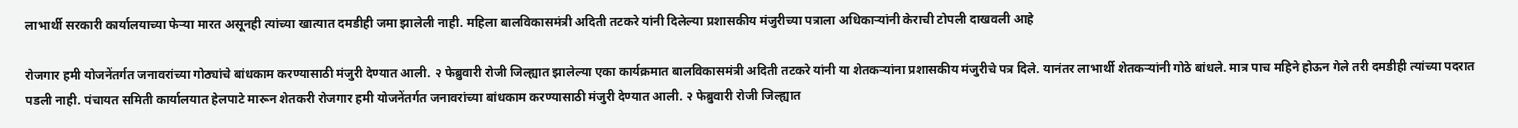लाभार्थी सरकारी कार्यालयाच्या फेऱ्या मारत असूनही त्यांच्या खात्यात दमडीही जमा झालेली नाही. महिला बालविकासमंत्री अदिती तटकरे यांनी दिलेल्या प्रशासकीय मंजुरीच्या पत्राला अधिकाऱ्यांनी केराची टोपली दाखवली आहे

रोजगार हमी योजनेंतर्गत जनावरांच्या गोठ्यांचे बांधकाम करण्यासाठी मंजुरी देण्यात आली. २ फेब्रुवारी रोजी जिल्ह्यात झालेल्या एका कार्यक्रमात बालविकासमंत्री अदिती तटकरे यांनी या शेतकऱ्यांना प्रशासकीय मंजुरीचे पत्र दिले. यानंतर लाभार्थी शेतकऱ्यांनी गोठे बांधले. मात्र पाच महिने होऊन गेले तरी दमडीही त्यांच्या पदरात पडली नाही. पंचायत समिती कार्यालयात हेलपाटे मारून शेतकरी रोजगार हमी योजनेंतर्गत जनावरांच्या बांधकाम करण्यासाठी मंजुरी देण्यात आली. २ फेब्रुवारी रोजी जिल्ह्यात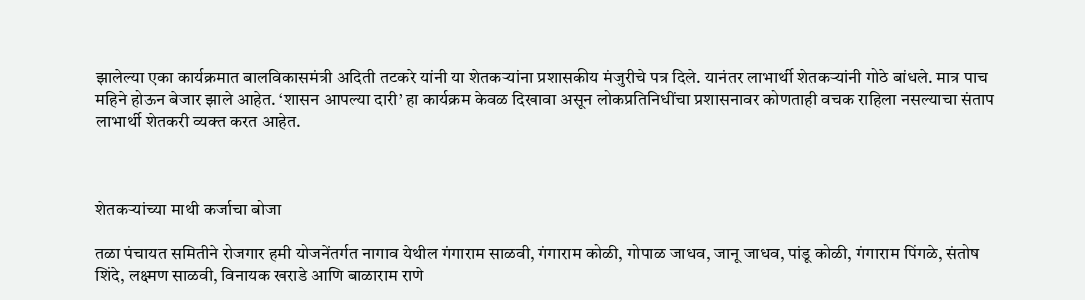झालेल्या एका कार्यक्रमात बालविकासमंत्री अदिती तटकरे यांनी या शेतकऱ्यांना प्रशासकीय मंजुरीचे पत्र दिले. यानंतर लाभार्थी शेतकऱ्यांनी गोठे बांधले. मात्र पाच महिने होऊन बेजार झाले आहेत. ‘शासन आपल्या दारी’ हा कार्यक्रम केवळ दिखावा असून लोकप्रतिनिधींचा प्रशासनावर कोणताही वचक राहिला नसल्याचा संताप लाभार्थी शेतकरी व्यक्त करत आहेत.



शेतकऱ्यांच्या माथी कर्जाचा बोजा

तळा पंचायत समितीने रोजगार हमी योजनेंतर्गत नागाव येथील गंगाराम साळवी, गंगाराम कोळी, गोपाळ जाधव, जानू जाधव, पांडू कोळी, गंगाराम पिंगळे, संतोष शिंदे, लक्ष्मण साळवी, विनायक खराडे आणि बाळाराम राणे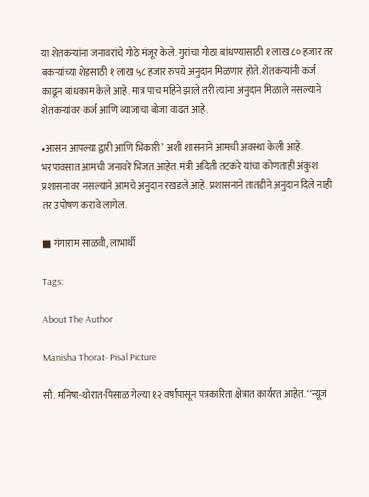या शेतकऱ्यांना जनावरांचे गोठे मंजूर केले. गुरांचा गोठा बांधण्यासाठी १ लाख ८० हजार तर बकऱ्यांच्या शेडसाठी १ लाख ५८ हजार रुपये अनुदान मिळणार होते. शेतकऱ्यांनी कर्ज काढून बांधकाम केले आहे. मात्र पाच महिने झाले तरी त्यांना अनुदान मिळाले नसल्याने शेतकऱ्यांवर कर्ज आणि व्याजाचा बोजा वाढत आहे.

•आसन आपल्या द्वारी आणि भिकारी’ अशी शासनाने आमची अवस्था केली आहे. भरपावसात आमची जनावरे भिजत आहेत. मंत्री अदिती तटकरे यांचा कोणताही अंकुश प्रशासनावर नसल्याने आमचे अनुदान रखडले आहे. प्रशासनाने तातडीने अनुदान दिले नाही तर उपोषण करावे लागेल.

■ गंगाराम साळवी, लाभार्थी

Tags:

About The Author

Manisha Thorat- Pisal Picture

सौ. मनिषा-थोरात-पिसाळ गेल्या १२ वर्षांपासून पत्रकारिता क्षेत्रात कार्यरत आहेत. ‘‘न्यूज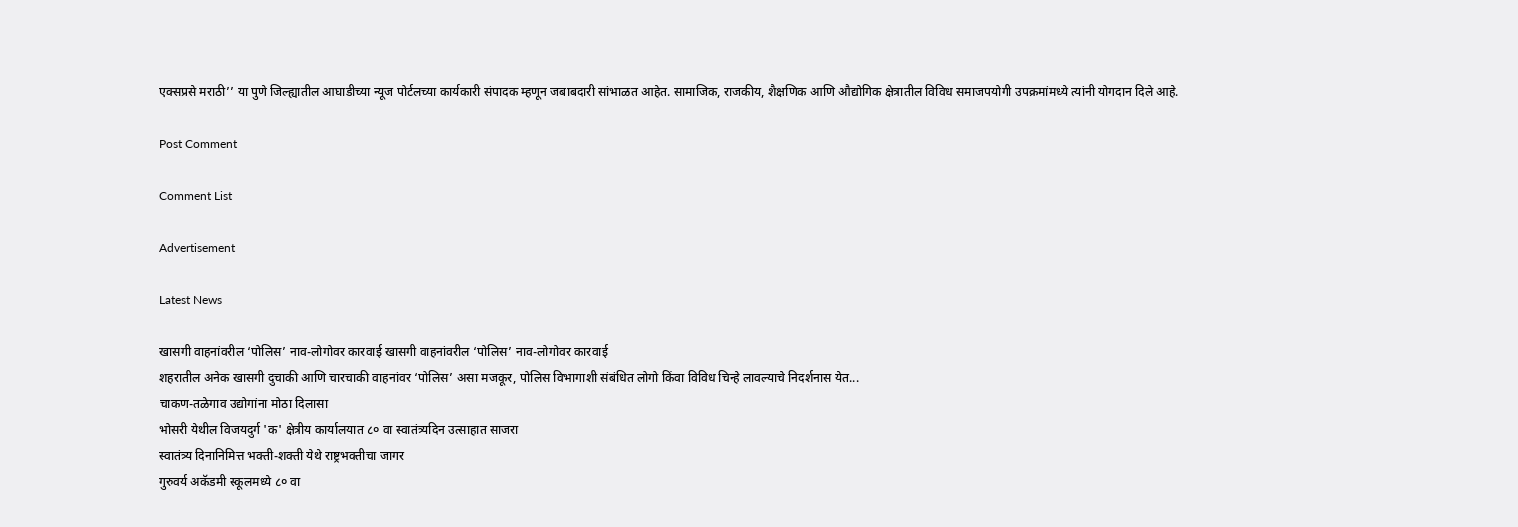एक्सप्रसे मराठी’’ या पुणे जिल्ह्यातील आघाडीच्या न्यूज पोर्टलच्या कार्यकारी संपादक म्हणून जबाबदारी सांभाळत आहेत. सामाजिक, राजकीय, शैक्षणिक आणि औद्योगिक क्षेत्रातील विविध समाजपयोगी उपक्रमांमध्ये त्यांनी योगदान दिले आहे.

Post Comment

Comment List

Advertisement

Latest News

खासगी वाहनांवरील ‘पोलिस’ नाव-लोगोवर कारवाई खासगी वाहनांवरील ‘पोलिस’ नाव-लोगोवर कारवाई
शहरातील अनेक खासगी दुचाकी आणि चारचाकी वाहनांवर ‘पोलिस’ असा मजकूर, पोलिस विभागाशी संबंधित लोगो किंवा विविध चिन्हे लावल्याचे निदर्शनास येत...
चाकण-तळेगाव उद्योगांना मोठा दिलासा
भोसरी येथील विजयदुर्ग 'क' क्षेत्रीय कार्यालयात ८० वा स्वातंत्र्यदिन उत्साहात साजरा
स्वातंत्र्य दिनानिमित्त भक्ती-शक्ती येथे राष्ट्रभक्तीचा जागर
गुरुवर्य अकॅडमी स्कूलमध्ये ८० वा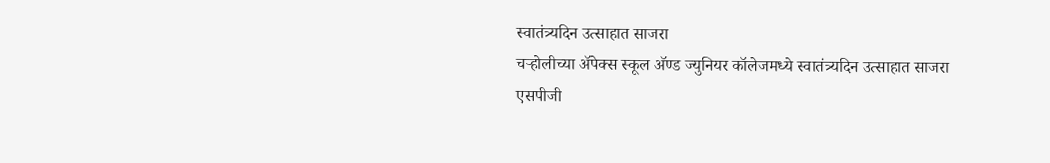स्वातंत्र्यदिन उत्साहात साजरा
चऱ्होलीच्या अ‍ॅपेक्स स्कूल अ‍ॅण्ड ज्युनियर कॉलेजमध्ये स्वातंत्र्यदिन उत्साहात साजरा
एसपीजी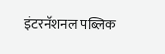इंटरनॅशनल पब्लिक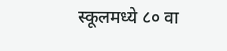स्कूलमध्ये ८० वा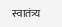स्वातंत्र्य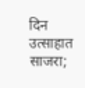दिन उत्साहात साजरा;